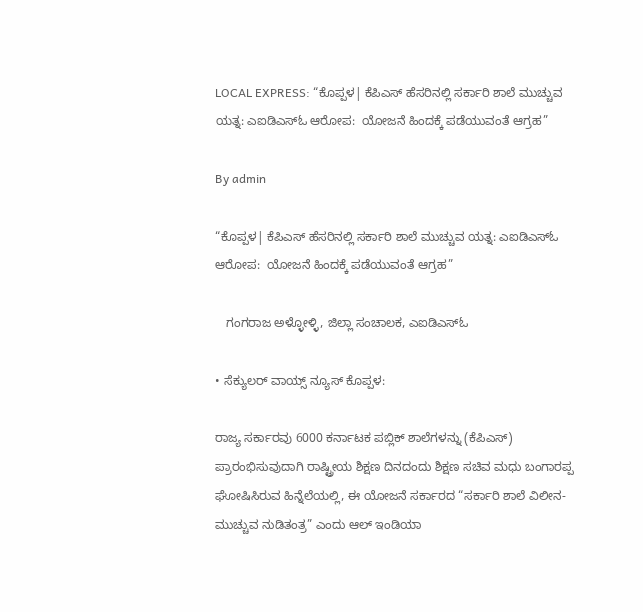LOCAL EXPRESS: “ಕೊಪ್ಪಳ| ಕೆಪಿಎಸ್‌ ಹೆಸರಿನಲ್ಲಿ ಸರ್ಕಾರಿ ಶಾಲೆ ಮುಚ್ಚುವ ಯತ್ನ: ಎಐಡಿಎಸ್‌ಓ ಆರೋಪ:  ಯೋಜನೆ ಹಿಂದಕ್ಕೆ ಪಡೆಯುವಂತೆ ಆಗ್ರಹ”

By admin

“ಕೊಪ್ಪಳ| ಕೆಪಿಎಸ್‌ ಹೆಸರಿನಲ್ಲಿ ಸರ್ಕಾರಿ ಶಾಲೆ ಮುಚ್ಚುವ ಯತ್ನ: ಎಐಡಿಎಸ್‌ಓ ಆರೋಪ:  ಯೋಜನೆ ಹಿಂದಕ್ಕೆ ಪಡೆಯುವಂತೆ ಆಗ್ರಹ”

   ಗಂಗರಾಜ ಅಳ್ಳೋಳ್ಳಿ, ಜಿಲ್ಲಾ ಸಂಚಾಲಕ, ಎಐಡಿಎಸ್ಓ

• ಸೆಕ್ಯುಲರ್‌ ವಾಯ್ಸ್‌ ನ್ಯೂಸ್‌ ಕೊಪ್ಪಳ:

ರಾಜ್ಯ ಸರ್ಕಾರವು 6000 ಕರ್ನಾಟಕ ಪಬ್ಲಿಕ್ ಶಾಲೆಗಳನ್ನು (ಕೆಪಿಎಸ್) ಪ್ರಾರಂಭಿಸುವುದಾಗಿ ರಾಷ್ಟ್ರೀಯ ಶಿಕ್ಷಣ ದಿನದಂದು ಶಿಕ್ಷಣ ಸಚಿವ ಮಧು ಬಂಗಾರಪ್ಪ ಘೋಷಿಸಿರುವ ಹಿನ್ನೆಲೆಯಲ್ಲಿ, ಈ ಯೋಜನೆ ಸರ್ಕಾರದ “ಸರ್ಕಾರಿ ಶಾಲೆ ವಿಲೀನ-ಮುಚ್ಚುವ ನುಡಿತಂತ್ರ” ಎಂದು ಆಲ್ ಇಂಡಿಯಾ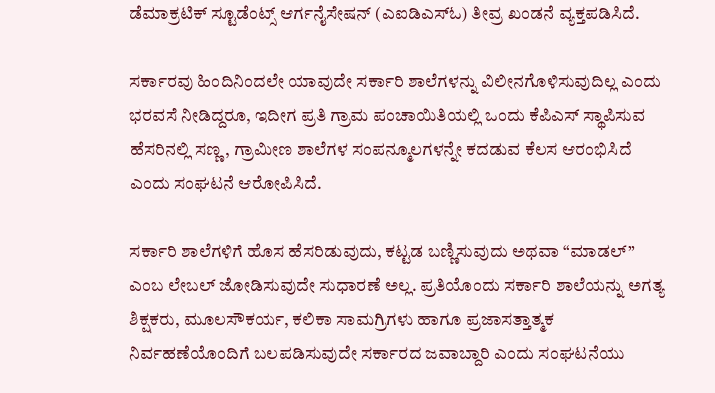ಡೆಮಾಕ್ರಟಿಕ್ ಸ್ಟೂಡೆಂಟ್ಸ್ ಆರ್ಗನೈಸೇಷನ್ (ಎಐಡಿಎಸ್ಓ) ತೀವ್ರ ಖಂಡನೆ ವ್ಯಕ್ತಪಡಿಸಿದೆ.

ಸರ್ಕಾರವು ಹಿಂದಿನಿಂದಲೇ ಯಾವುದೇ ಸರ್ಕಾರಿ ಶಾಲೆಗಳನ್ನು ವಿಲೀನಗೊಳಿಸುವುದಿಲ್ಲ ಎಂದು ಭರವಸೆ ನೀಡಿದ್ದರೂ, ಇದೀಗ ಪ್ರತಿ ಗ್ರಾಮ ಪಂಚಾಯಿತಿಯಲ್ಲಿ ಒಂದು ಕೆಪಿಎಸ್ ಸ್ಥಾಪಿಸುವ ಹೆಸರಿನಲ್ಲಿ ಸಣ್ಣ, ಗ್ರಾಮೀಣ ಶಾಲೆಗಳ ಸಂಪನ್ಮೂಲಗಳನ್ನೇ ಕದಡುವ ಕೆಲಸ ಆರಂಭಿಸಿದೆ ಎಂದು ಸಂಘಟನೆ ಆರೋಪಿಸಿದೆ.

ಸರ್ಕಾರಿ ಶಾಲೆಗಳಿಗೆ ಹೊಸ ಹೆಸರಿಡುವುದು, ಕಟ್ಟಡ ಬಣ್ಣಿಸುವುದು ಅಥವಾ “ಮಾಡಲ್” ಎಂಬ ಲೇಬಲ್ ಜೋಡಿಸುವುದೇ ಸುಧಾರಣೆ ಅಲ್ಲ. ಪ್ರತಿಯೊಂದು ಸರ್ಕಾರಿ ಶಾಲೆಯನ್ನು ಅಗತ್ಯ ಶಿಕ್ಷಕರು, ಮೂಲಸೌಕರ್ಯ, ಕಲಿಕಾ ಸಾಮಗ್ರಿಗಳು ಹಾಗೂ ಪ್ರಜಾಸತ್ತಾತ್ಮಕ ನಿರ್ವಹಣೆಯೊಂದಿಗೆ ಬಲಪಡಿಸುವುದೇ ಸರ್ಕಾರದ ಜವಾಬ್ದಾರಿ ಎಂದು ಸಂಘಟನೆಯು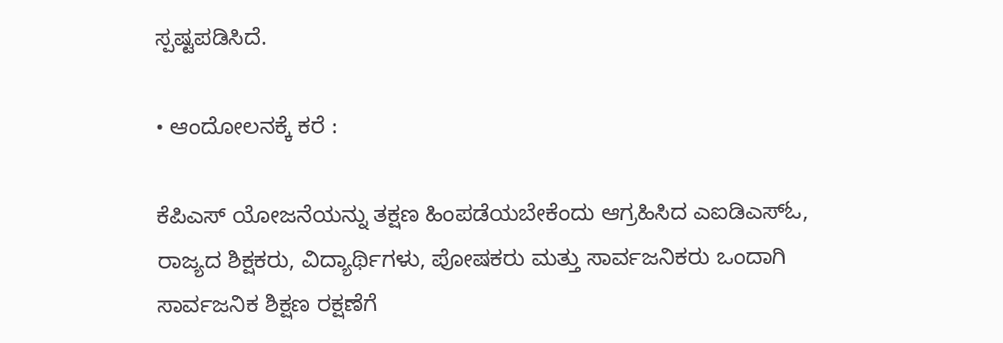ಸ್ಪಷ್ಟಪಡಿಸಿದೆ.

• ಆಂದೋಲನಕ್ಕೆ ಕರೆ :

ಕೆಪಿಎಸ್ ಯೋಜನೆಯನ್ನು ತಕ್ಷಣ ಹಿಂಪಡೆಯಬೇಕೆಂದು ಆಗ್ರಹಿಸಿದ ಎಐಡಿಎಸ್ಓ, ರಾಜ್ಯದ ಶಿಕ್ಷಕರು, ವಿದ್ಯಾರ್ಥಿಗಳು, ಪೋಷಕರು ಮತ್ತು ಸಾರ್ವಜನಿಕರು ಒಂದಾಗಿ ಸಾರ್ವಜನಿಕ ಶಿಕ್ಷಣ ರಕ್ಷಣೆಗೆ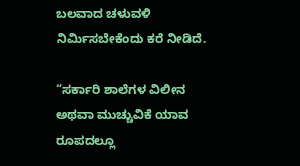ಬಲವಾದ ಚಳುವಳಿ ನಿರ್ಮಿಸಬೇಕೆಂದು ಕರೆ ನೀಡಿದೆ.

“ಸರ್ಕಾರಿ ಶಾಲೆಗಳ ವಿಲೀನ ಅಥವಾ ಮುಚ್ಚುವಿಕೆ ಯಾವ ರೂಪದಲ್ಲೂ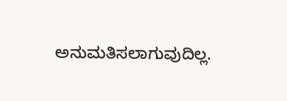ಅನುಮತಿಸಲಾಗುವುದಿಲ್ಲ.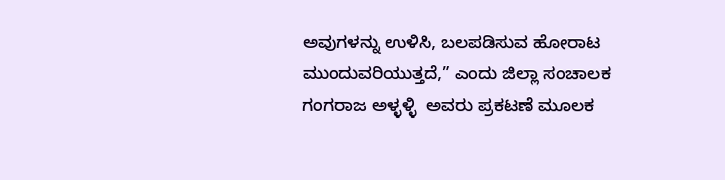ಅವುಗಳನ್ನು ಉಳಿಸಿ, ಬಲಪಡಿಸುವ ಹೋರಾಟ ಮುಂದುವರಿಯುತ್ತದೆ,” ಎಂದು ಜಿಲ್ಲಾ ಸಂಚಾಲಕ ಗಂಗರಾಜ ಅಳ್ಳಳ್ಳಿ  ಅವರು ಪ್ರಕಟಣೆ ಮೂಲಕ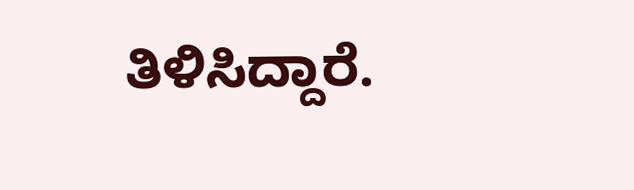ತಿಳಿಸಿದ್ದಾರೆ.